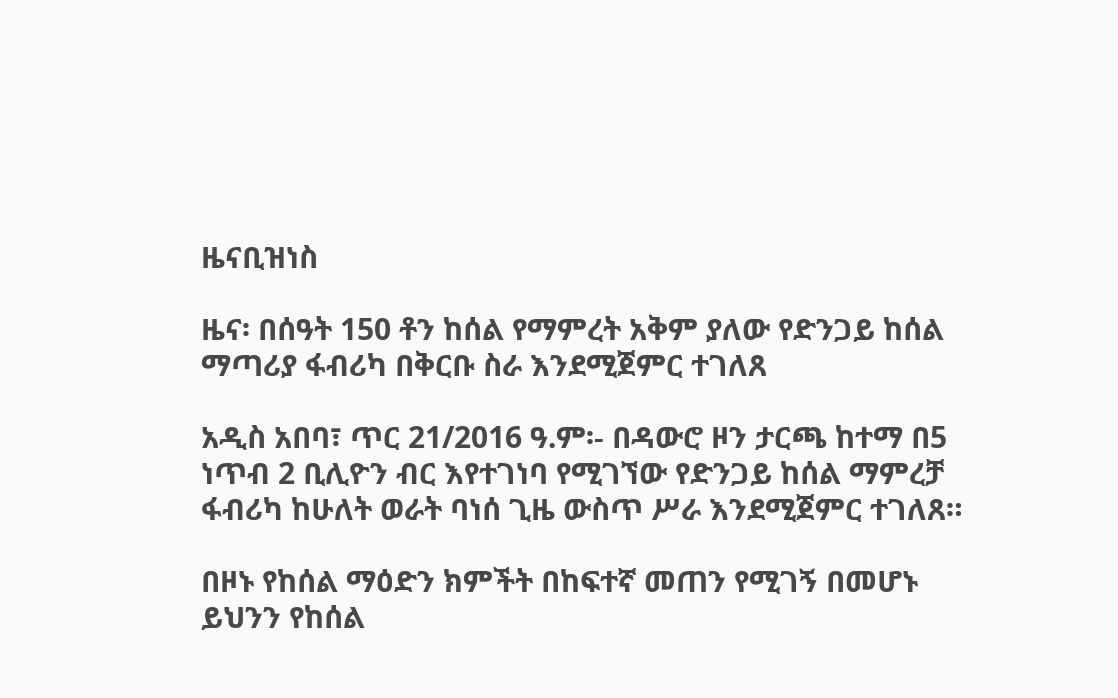ዜናቢዝነስ

ዜና፡ በሰዓት 150 ቶን ከሰል የማምረት አቅም ያለው የድንጋይ ከሰል ማጣሪያ ፋብሪካ በቅርቡ ስራ እንደሚጀምር ተገለጸ

አዲስ አበባ፣ ጥር 21/2016 ዓ.ም፡- በዳውሮ ዞን ታርጫ ከተማ በ5 ነጥብ 2 ቢሊዮን ብር እየተገነባ የሚገኘው የድንጋይ ከሰል ማምረቻ ፋብሪካ ከሁለት ወራት ባነሰ ጊዜ ውስጥ ሥራ እንደሚጀምር ተገለጸ።

በዞኑ የከሰል ማዕድን ክምችት በከፍተኛ መጠን የሚገኝ በመሆኑ ይህንን የከሰል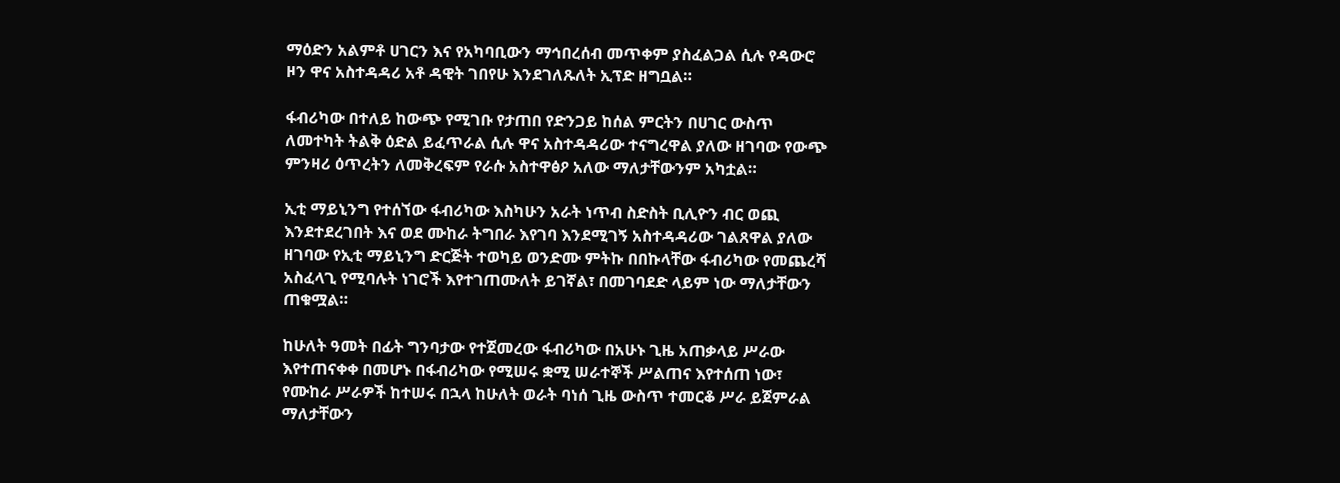ማዕድን አልምቶ ሀገርን እና የአካባቢውን ማኅበረሰብ መጥቀም ያስፈልጋል ሲሉ የዳውሮ ዞን ዋና አስተዳዳሪ አቶ ዳዊት ገበየሁ እንደገለጹለት ኢፕድ ዘግቧል።

ፋብሪካው በተለይ ከውጭ የሚገቡ የታጠበ የድንጋይ ከሰል ምርትን በሀገር ውስጥ ለመተካት ትልቅ ዕድል ይፈጥራል ሲሉ ዋና አስተዳዳሪው ተናግረዋል ያለው ዘገባው የውጭ ምንዛሪ ዕጥረትን ለመቅረፍም የራሱ አስተዋፅዖ አለው ማለታቸውንም አካቷል።

ኢቲ ማይኒንግ የተሰኘው ፋብሪካው እስካሁን አራት ነጥብ ስድስት ቢሊዮን ብር ወጪ እንደተደረገበት እና ወደ ሙከራ ትግበራ እየገባ እንደሚገኝ አስተዳዳሪው ገልጸዋል ያለው ዘገባው የኢቲ ማይኒንግ ድርጅት ተወካይ ወንድሙ ምትኩ በበኩላቸው ፋብሪካው የመጨረሻ አስፈላጊ የሚባሉት ነገሮች እየተገጠሙለት ይገኛል፣ በመገባደድ ላይም ነው ማለታቸውን ጠቁሟል።

ከሁለት ዓመት በፊት ግንባታው የተጀመረው ፋብሪካው በአሁኑ ጊዜ አጠቃላይ ሥራው እየተጠናቀቀ በመሆኑ በፋብሪካው የሚሠሩ ቋሚ ሠራተኞች ሥልጠና እየተሰጠ ነው፣ የሙከራ ሥራዎች ከተሠሩ በኋላ ከሁለት ወራት ባነሰ ጊዜ ውስጥ ተመርቆ ሥራ ይጀምራል ማለታቸውን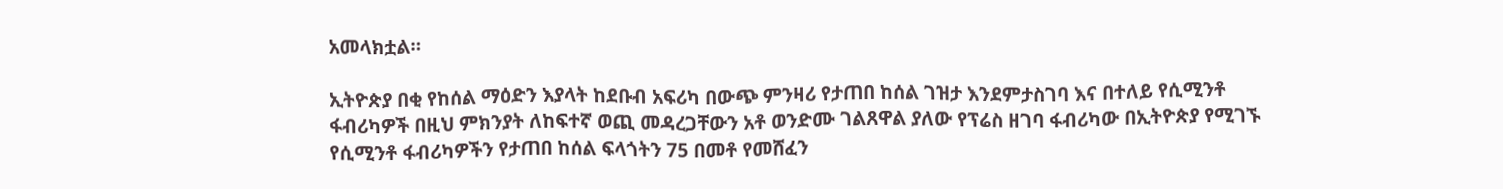አመላክቷል።

ኢትዮጵያ በቂ የከሰል ማዕድን እያላት ከደቡብ አፍሪካ በውጭ ምንዛሪ የታጠበ ከሰል ገዝታ እንደምታስገባ እና በተለይ የሲሚንቶ ፋብሪካዎች በዚህ ምክንያት ለከፍተኛ ወጪ መዳረጋቸውን አቶ ወንድሙ ገልጸዋል ያለው የፕሬስ ዘገባ ፋብሪካው በኢትዮጵያ የሚገኙ የሲሚንቶ ፋብሪካዎችን የታጠበ ከሰል ፍላጎትን 75 በመቶ የመሸፈን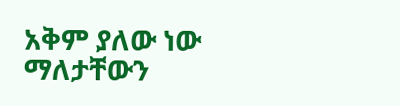አቅም ያለው ነው ማለታቸውን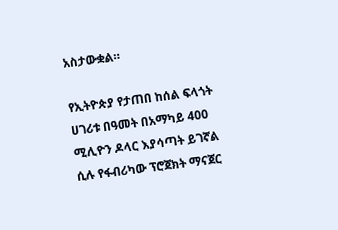አስታውቋል።

የኢትዮጵያ የታጠበ ከሰል ፍላጎት ሀገሪቱ በዓመት በአማካይ 400 ሚሊዮን ዶላር እያሳጣት ይገኛል ሲሉ የፋብሪካው ፕሮጀክት ማናጀር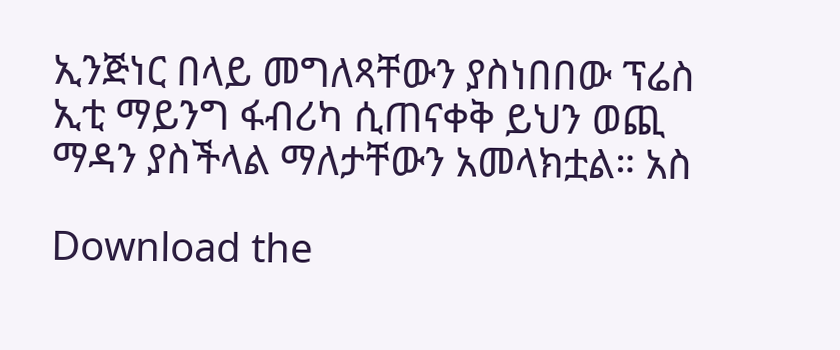ኢንጅነር በላይ መግለጻቸውን ያስነበበው ፕሬስ ኢቲ ማይንግ ፋብሪካ ሲጠናቀቅ ይህን ወጪ ማዳን ያስችላል ማለታቸውን አመላክቷል። አስ

Download the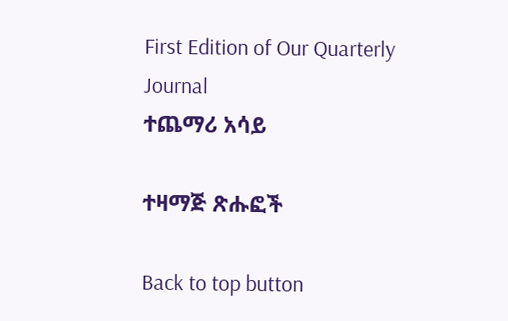First Edition of Our Quarterly Journal
ተጨማሪ አሳይ

ተዛማጅ ጽሑፎች

Back to top button